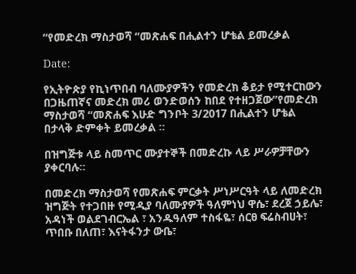“የመድረክ ማስታወሻ “መጽሐፍ በሒልተን ሆቴል ይመረቃል

Date:

የኢትዮጵያ የኪነጥበብ ባለሙያዎችን የመድረክ ቆይታ የሚተርከውን በጋዜጠኛና መድረክ መሪ ወንድወሰን ከበደ የተዘጋጀው”የመድረክ ማስታወሻ “መጽሐፍ እሁድ ግንቦት 3/2017 በሒልተን ሆቴል በታላቅ ድምቀት ይመረቃል ።

በዝግጅቱ ላይ ስመጥር ሙያተኞች በመድረኩ ላይ ሥራዎቻቸውን ያቀርባሉ።

በመድረክ ማስታወሻ የመጽሐፍ ምርቃት ሥነሥርዓት ላይ ለመድረክ ዝግጅት የተጋበዙ የሚዲያ ባለሙያዎች ዓለምነህ ዋሴ፣ ደረጀ ኃይሌ፣ አዳነች ወልደገብርኤል ፣ አንዱዓለም ተስፋዬ፣ ሰርፀ ፍሬስብሀት፣ ጥበቡ በለጠ፣ እናትፋንታ ውቤ፣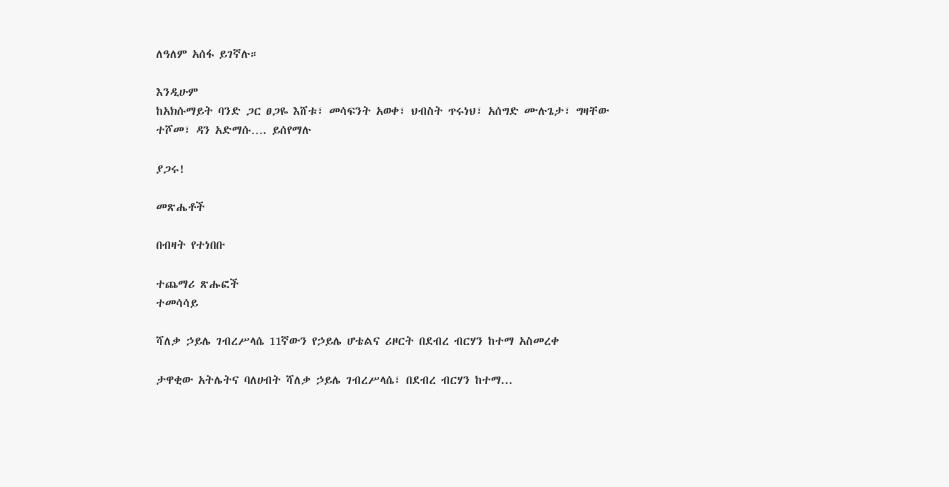ለዓለም አሰፋ ይገኛሉ።

እንዲሁም
ከአክሱማይት ባንድ ጋር ፀጋዬ እሸቱ፣ መሳፍንት አወቀ፣ ህብስት ጥሩነህ፣ አሰግድ ሙሉጌታ፣ ግዛቸው ተሾመ፣ ዳን አድማሱ…. ይሰየማሉ

ያጋሩ!

መጽሔቶች

በብዛት የተነበቡ

ተጨማሪ ጽሑፎች
ተመሳሳይ

ሻለቃ ኃይሌ ገብረሥላሴ 11ኛውን የኃይሌ ሆቴልና ሪዞርት በደብረ ብርሃን ከተማ አስመረቀ

ታዋቂው አትሌትና ባለሀብት ሻለቃ ኃይሌ ገብረሥላሴ፣ በደብረ ብርሃን ከተማ...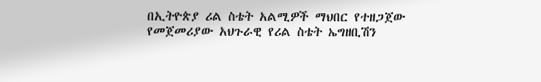በኢትዮጵያ ሪል ስቴት አልሚዎች ማህበር የተዘጋጀው የመጀመሪያው አህጉራዊ የሪል ስቴት ኤግዘቢሽን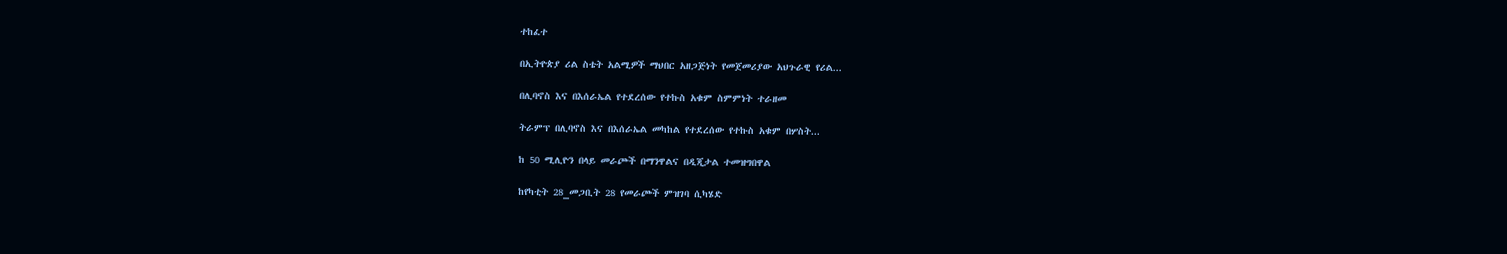ተከፈተ

በኢትዮጵያ ሪል ስቴት አልሚዎች ማህበር አዘጋጅነት የመጀመሪያው አህጉራዊ የሪል...

በሊባኖስ እና በእሰራኤል የተደረሰው የተኩስ አቁም ስምምነት ተራዘመ

ትራምፕ በሊባኖስ እና በእሰራኤል መካከል የተደረሰው የተኩስ አቁም በሦስት...

ከ 50 ሚሊዮን በላይ መራጮች በማንዋልና በዲጂታል ተመዝግበዋል

ከየካቲት 28_መጋቢት 28 የመራጮች ምዝገባ ሲካሄድ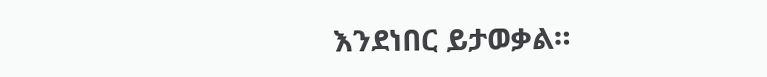እንደነበር ይታወቃል።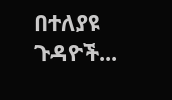በተለያዩ ጉዳዮች...